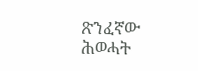ጽንፈኛው ሕወሓት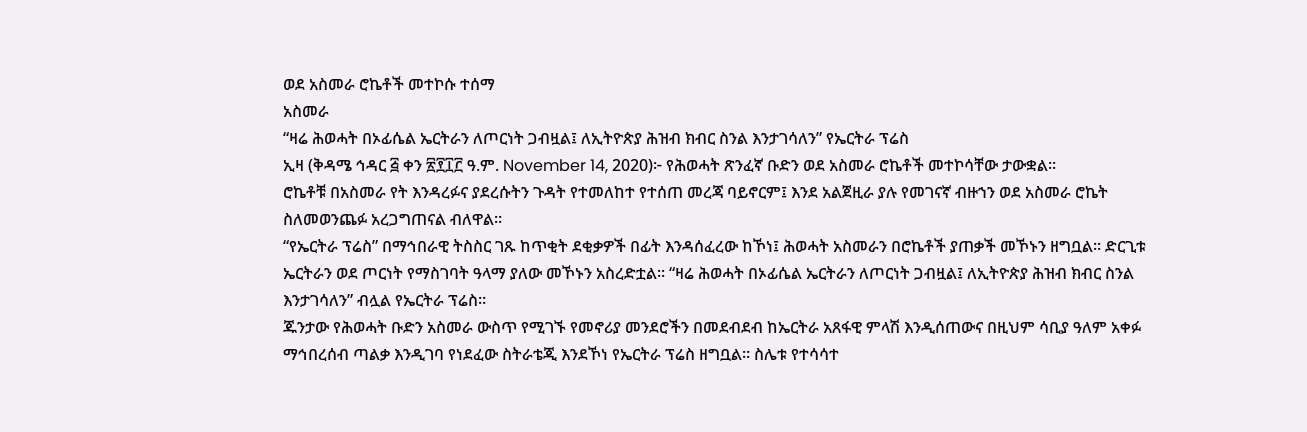ወደ አስመራ ሮኬቶች መተኮሱ ተሰማ
አስመራ
“ዛሬ ሕወሓት በኦፊሴል ኤርትራን ለጦርነት ጋብዟል፤ ለኢትዮጵያ ሕዝብ ክብር ስንል እንታገሳለን” የኤርትራ ፕሬስ
ኢዛ (ቅዳሜ ኅዳር ፭ ቀን ፳፻፲፫ ዓ.ም. November 14, 2020)፦ የሕወሓት ጽንፈኛ ቡድን ወደ አስመራ ሮኬቶች መተኮሳቸው ታውቋል።
ሮኬቶቹ በአስመራ የት እንዳረፉና ያደረሱትን ጉዳት የተመለከተ የተሰጠ መረጃ ባይኖርም፤ እንደ አልጀዚራ ያሉ የመገናኛ ብዙኀን ወደ አስመራ ሮኬት ስለመወንጨፉ አረጋግጠናል ብለዋል።
“የኤርትራ ፕሬስ” በማኅበራዊ ትስስር ገጹ ከጥቂት ደቂቃዎች በፊት እንዳሰፈረው ከኾነ፤ ሕወሓት አስመራን በሮኬቶች ያጠቃች መኾኑን ዘግቧል። ድርጊቱ ኤርትራን ወደ ጦርነት የማስገባት ዓላማ ያለው መኾኑን አስረድቷል። “ዛሬ ሕወሓት በኦፊሴል ኤርትራን ለጦርነት ጋብዟል፤ ለኢትዮጵያ ሕዝብ ክብር ስንል እንታገሳለን” ብሏል የኤርትራ ፕሬስ።
ጁንታው የሕወሓት ቡድን አስመራ ውስጥ የሚገኙ የመኖሪያ መንደሮችን በመደብደብ ከኤርትራ አጸፋዊ ምላሽ እንዲሰጠውና በዚህም ሳቢያ ዓለም አቀፉ ማኅበረሰብ ጣልቃ እንዲገባ የነደፈው ስትራቴጂ እንደኾነ የኤርትራ ፕሬስ ዘግቧል። ስሌቱ የተሳሳተ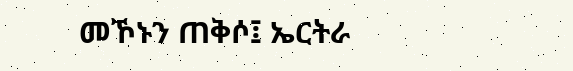መኾኑን ጠቅሶ፤ ኤርትራ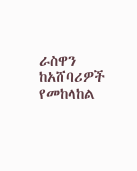ራስዋን ከአሸባሪዎች የመከላከል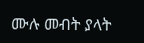ሙሉ መብት ያላት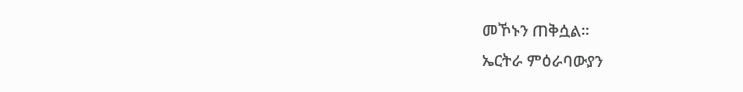መኾኑን ጠቅሷል።
ኤርትራ ምዕራባውያን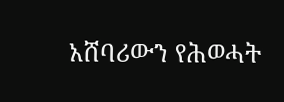አሸባሪውን የሕወሓት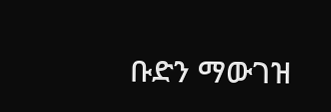ቡድን ማውገዝ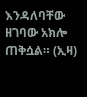እንዳለባቸው ዘገባው አክሎ ጠቅሷል። (ኢዛ)